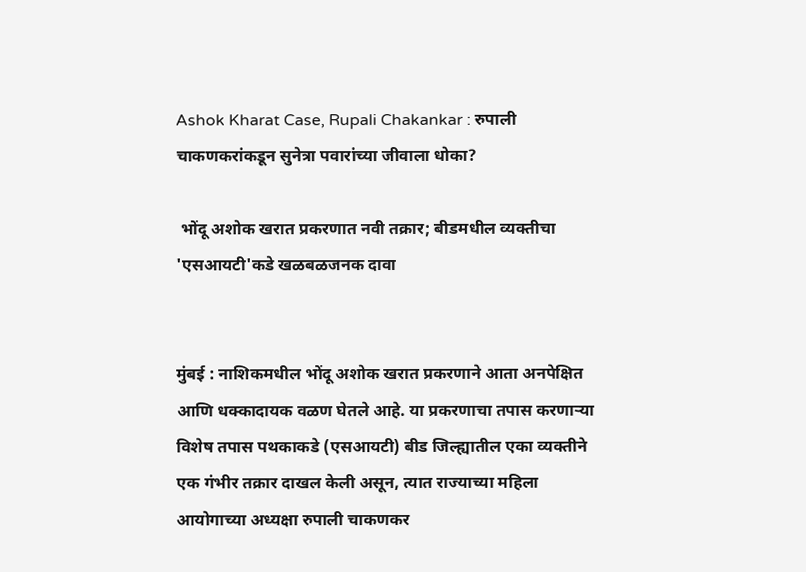Ashok Kharat Case, Rupali Chakankar : रुपाली चाकणकरांकडून सुनेत्रा पवारांच्या जीवाला धोका?

 भोंदू अशोक खरात प्रकरणात नवी तक्रार; बीडमधील व्यक्तीचा 'एसआयटी'कडे खळबळजनक दावा


मुंबई : नाशिकमधील भोंदू अशोक खरात प्रकरणाने आता अनपेक्षित आणि धक्कादायक वळण घेतले आहे. या प्रकरणाचा तपास करणाऱ्या विशेष तपास पथकाकडे (एसआयटी) बीड जिल्ह्यातील एका व्यक्तीने एक गंभीर तक्रार दाखल केली असून, त्यात राज्याच्या महिला आयोगाच्या अध्यक्षा रुपाली चाकणकर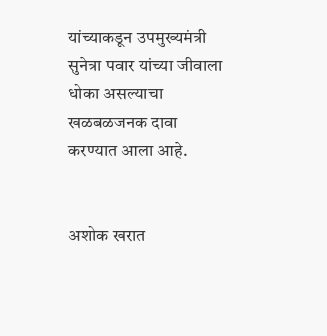यांच्याकडून उपमुख्यमंत्री सुनेत्रा पवार यांच्या जीवाला धोका असल्याचा खळबळजनक दावा करण्यात आला आहे.


अशोक खरात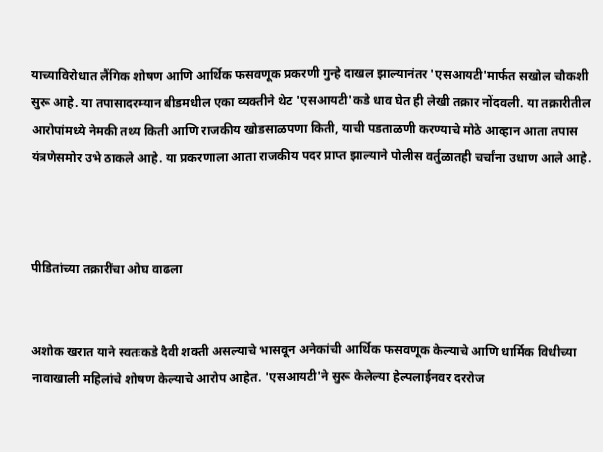याच्याविरोधात लैंगिक शोषण आणि आर्थिक फसवणूक प्रकरणी गुन्हे दाखल झाल्यानंतर 'एसआयटी'मार्फत सखोल चौकशी सुरू आहे. या तपासादरम्यान बीडमधील एका व्यक्तीने थेट 'एसआयटी'कडे धाव घेत ही लेखी तक्रार नोंदवली. या तक्रारीतील आरोपांमध्ये नेमकी तथ्य किती आणि राजकीय खोडसाळपणा किती, याची पडताळणी करण्याचे मोठे आव्हान आता तपास यंत्रणेसमोर उभे ठाकले आहे. या प्रकरणाला आता राजकीय पदर प्राप्त झाल्याने पोलीस वर्तुळातही चर्चांना उधाण आले आहे.



पीडितांच्या तक्रारींचा ओघ वाढला


अशोक खरात याने स्वतःकडे दैवी शक्ती असल्याचे भासवून अनेकांची आर्थिक फसवणूक केल्याचे आणि धार्मिक विधीच्या नावाखाली महिलांचे शोषण केल्याचे आरोप आहेत. 'एसआयटी'ने सुरू केलेल्या हेल्पलाईनवर दररोज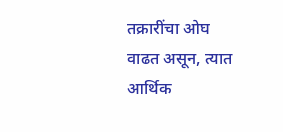तक्रारींचा ओघ वाढत असून, त्यात आर्थिक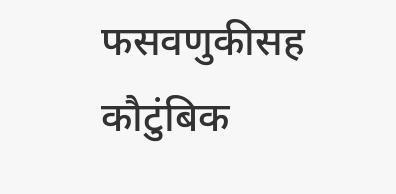फसवणुकीसह कौटुंबिक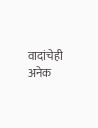वादांचेही अनेक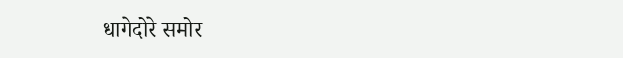धागेदोरे समोर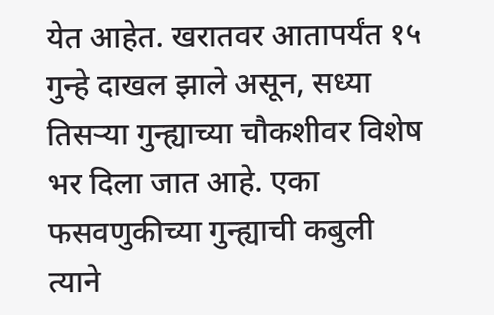येत आहेत. खरातवर आतापर्यंत १५ गुन्हे दाखल झाले असून, सध्या तिसऱ्या गुन्ह्याच्या चौकशीवर विशेष भर दिला जात आहे. एका फसवणुकीच्या गुन्ह्याची कबुली त्याने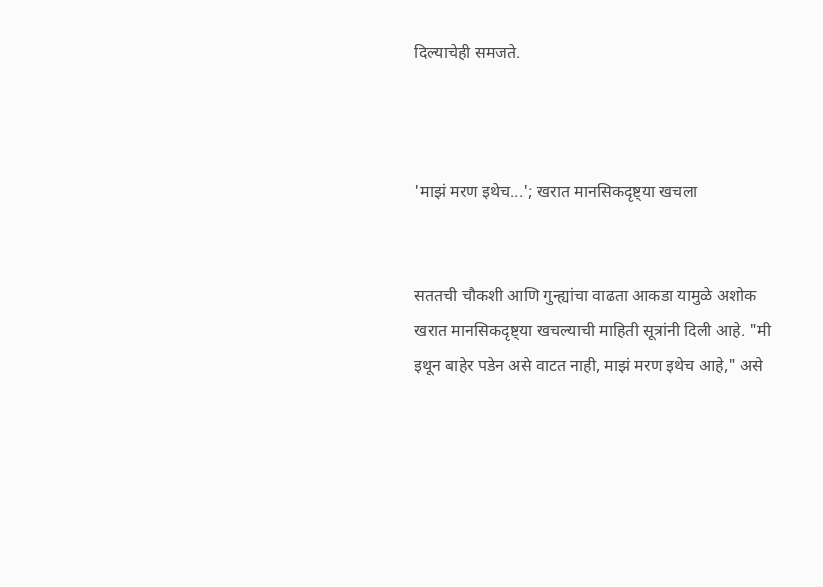दिल्याचेही समजते.



'माझं मरण इथेच...'; खरात मानसिकदृष्ट्या खचला


सततची चौकशी आणि गुन्ह्यांचा वाढता आकडा यामुळे अशोक खरात मानसिकदृष्ट्या खचल्याची माहिती सूत्रांनी दिली आहे. "मी इथून बाहेर पडेन असे वाटत नाही, माझं मरण इथेच आहे," असे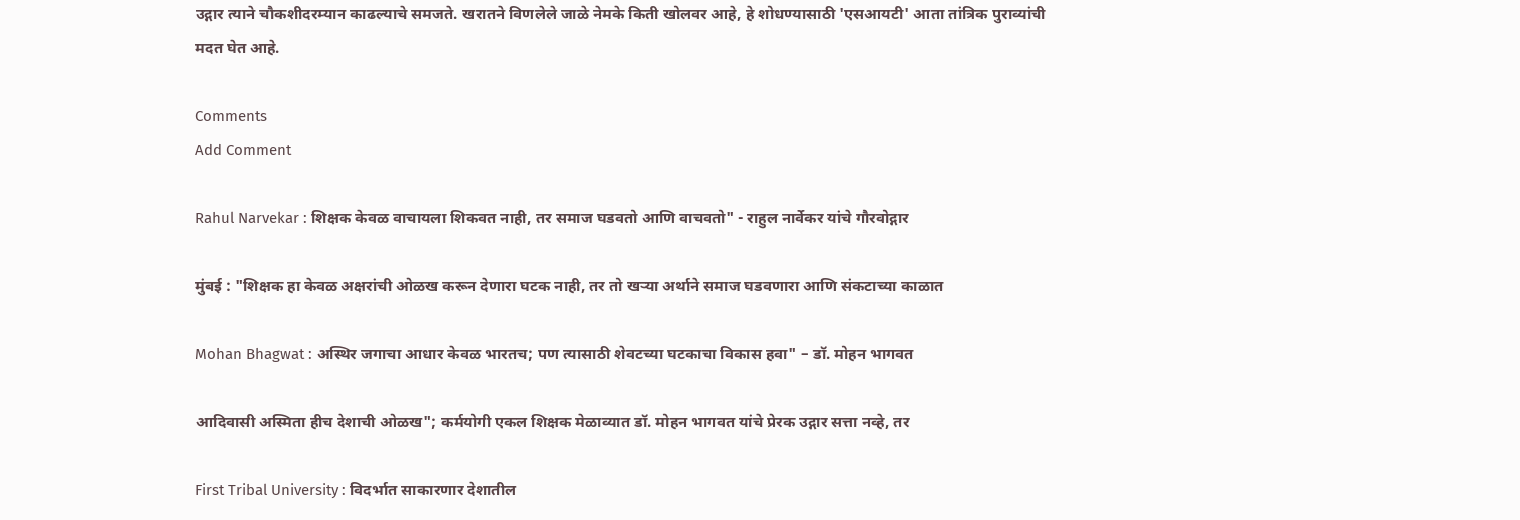उद्गार त्याने चौकशीदरम्यान काढल्याचे समजते. खरातने विणलेले जाळे नेमके किती खोलवर आहे, हे शोधण्यासाठी 'एसआयटी' आता तांत्रिक पुराव्यांची मदत घेत आहे.

Comments
Add Comment

Rahul Narvekar : शिक्षक केवळ वाचायला शिकवत नाही, तर समाज घडवतो आणि वाचवतो" - राहुल नार्वेकर यांचे गौरवोद्गार

मुंबई : "शिक्षक हा केवळ अक्षरांची ओळख करून देणारा घटक नाही, तर तो खऱ्या अर्थाने समाज घडवणारा आणि संकटाच्या काळात

Mohan Bhagwat : अस्थिर जगाचा आधार केवळ भारतच; पण त्यासाठी शेवटच्या घटकाचा विकास हवा" – डॉ. मोहन भागवत

आदिवासी अस्मिता हीच देशाची ओळख"; कर्मयोगी एकल शिक्षक मेळाव्यात डॉ. मोहन भागवत यांचे प्रेरक उद्गार सत्ता नव्हे, तर

First Tribal University : विदर्भात साकारणार देशातील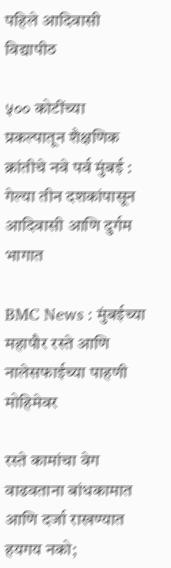पहिले आदिवासी विद्यापीठ

५०० कोटींच्या प्रकल्पातून शैक्षणिक क्रांतीचे नवे पर्व मुंबई : गेल्या तीन दशकांपासून आदिवासी आणि दुर्गम भागात

BMC News : मुंबईच्या महापौर रस्ते आणि नालेसफाईच्या पाहणी मोहिमेवर

रस्ते कामांचा वेग वाढवताना बांधकामात आणि दर्जा राखण्यात हयगय नको;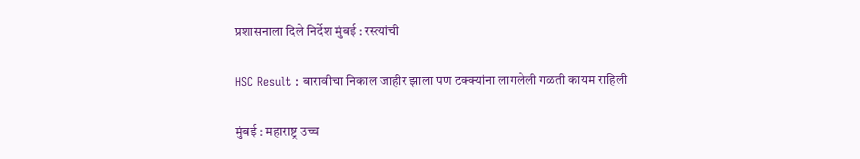प्रशासनाला दिले निर्देश मुंबई : रस्त्यांची

HSC Result : बारावीचा निकाल जाहीर झाला पण टक्क्यांना लागलेली गळती कायम राहिली

मुंबई : महाराष्ट्र उच्च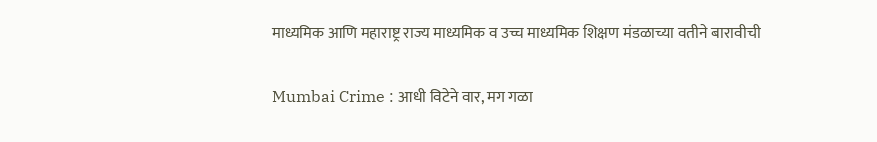माध्यमिक आणि महाराष्ट्र राज्य माध्यमिक व उच्च माध्यमिक शिक्षण मंडळाच्या वतीने बारावीची

Mumbai Crime : आधी विटेने वार, मग गळा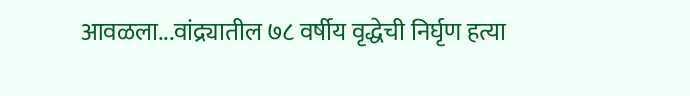आवळला...वांद्र्यातील ७८ वर्षीय वृद्धेची निर्घृण हत्या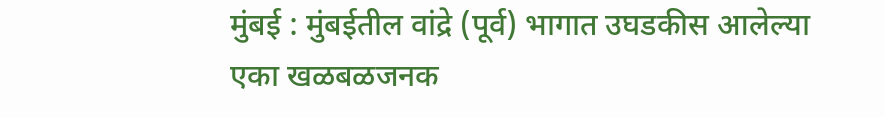मुंबई : मुंबईतील वांद्रे (पूर्व) भागात उघडकीस आलेल्या एका खळबळजनक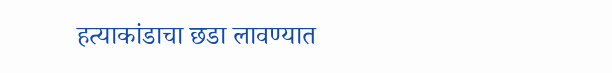हत्याकांडाचा छडा लावण्यात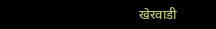खेरवाडी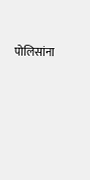पोलिसांना